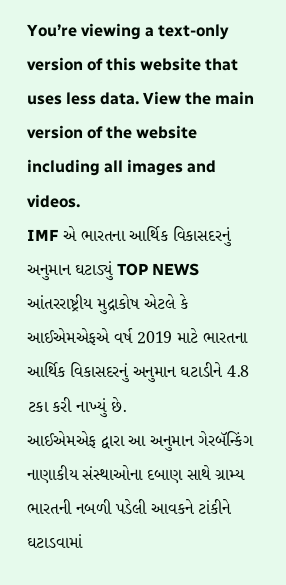You’re viewing a text-only version of this website that uses less data. View the main version of the website including all images and videos.
IMF એ ભારતના આર્થિક વિકાસદરનું અનુમાન ઘટાડ્યું TOP NEWS
આંતરરાષ્ટ્રીય મુદ્રાકોષ એટલે કે આઈએમએફએ વર્ષ 2019 માટે ભારતના આર્થિક વિકાસદરનું અનુમાન ઘટાડીને 4.8 ટકા કરી નાખ્યું છે.
આઈએમએફ દ્વારા આ અનુમાન ગેરબૅન્કિંગ નાણાકીય સંસ્થાઓના દબાણ સાથે ગ્રામ્ય ભારતની નબળી પડેલી આવકને ટાંકીને ઘટાડવામાં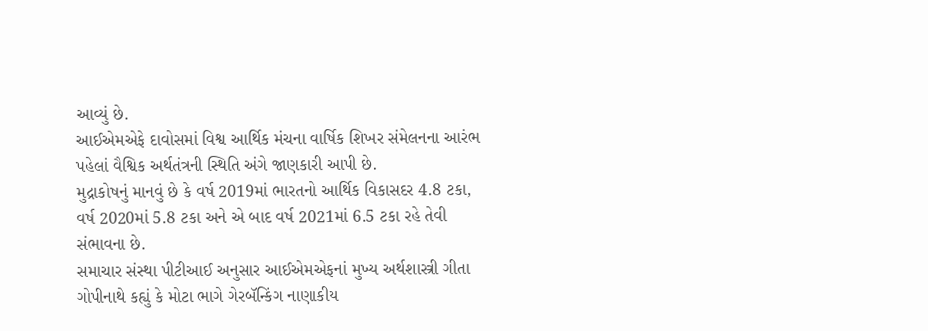આવ્યું છે.
આઈએમએફે દાવોસમાં વિશ્વ આર્થિક મંચના વાર્ષિક શિખર સંમેલનના આરંભ પહેલાં વૈશ્વિક અર્થતંત્રની સ્થિતિ અંગે જાણકારી આપી છે.
મુદ્રાકોષનું માનવું છે કે વર્ષ 2019માં ભારતનો આર્થિક વિકાસદર 4.8 ટકા, વર્ષ 2020માં 5.8 ટકા અને એ બાદ વર્ષ 2021માં 6.5 ટકા રહે તેવી સંભાવના છે.
સમાચાર સંસ્થા પીટીઆઈ અનુસાર આઈએમએફનાં મુખ્ય અર્થશાસ્ત્રી ગીતા ગોપીનાથે કહ્યું કે મોટા ભાગે ગેરબૅન્કિંગ નાણાકીય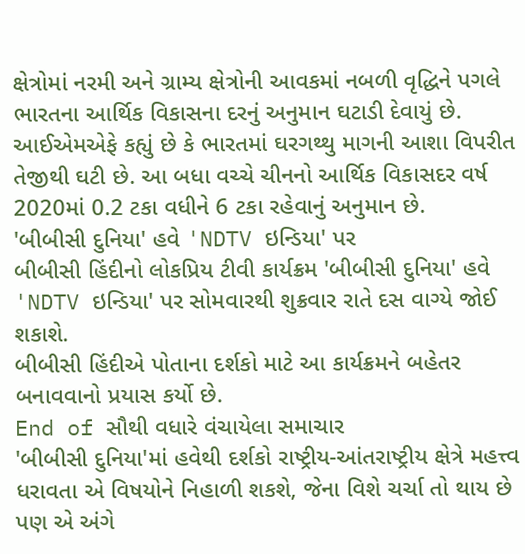ક્ષેત્રોમાં નરમી અને ગ્રામ્ય ક્ષેત્રોની આવકમાં નબળી વૃદ્ધિને પગલે ભારતના આર્થિક વિકાસના દરનું અનુમાન ઘટાડી દેવાયું છે.
આઈએમએફે કહ્યું છે કે ભારતમાં ઘરગથ્થુ માગની આશા વિપરીત તેજીથી ઘટી છે. આ બધા વચ્ચે ચીનનો આર્થિક વિકાસદર વર્ષ 2020માં 0.2 ટકા વધીને 6 ટકા રહેવાનું અનુમાન છે.
'બીબીસી દુનિયા' હવે 'NDTV ઇન્ડિયા' પર
બીબીસી હિંદીનો લોકપ્રિય ટીવી કાર્યક્રમ 'બીબીસી દુનિયા' હવે 'NDTV ઇન્ડિયા' પર સોમવારથી શુક્રવાર રાતે દસ વાગ્યે જોઈ શકાશે.
બીબીસી હિંદીએ પોતાના દર્શકો માટે આ કાર્યક્રમને બહેતર બનાવવાનો પ્રયાસ કર્યો છે.
End of સૌથી વધારે વંચાયેલા સમાચાર
'બીબીસી દુનિયા'માં હવેથી દર્શકો રાષ્ટ્રીય-આંતરાષ્ટ્રીય ક્ષેત્રે મહત્ત્વ ધરાવતા એ વિષયોને નિહાળી શકશે, જેના વિશે ચર્ચા તો થાય છે પણ એ અંગે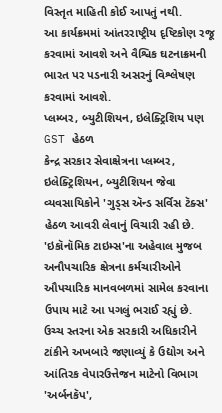વિસ્તૃત માહિતી કોઈ આપતું નથી.
આ કાર્યક્રમમાં આંતરરાષ્ટ્રીય દૃષ્ટિકોણ રજૂ કરવામાં આવશે અને વૈશ્વિક ઘટનાક્રમની ભારત પર પડનારી અસરનું વિશ્લેષણ કરવામાં આવશે.
પ્લમ્બર, બ્યુટીશિયન, ઇલેક્ટ્રિશિય પણ GST હેઠળ
કેન્દ્ર સરકાર સેવાક્ષેત્રના પ્લમ્બર, ઇલેક્ટ્રિશિયન, બ્યુટીશિયન જેવા વ્યવસાયિકોને 'ગુડ્સ ઍન્ડ સર્વિસ ટૅક્સ' હેઠળ આવરી લેવાનું વિચારી રહી છે.
'ઇકૉનૉમિક ટાઇમ્સ'ના અહેવાલ મુજબ અનૌપચારિક ક્ષેત્રના કર્મચારીઓને ઔપચારિક માનવબળમાં સામેલ કરવાના ઉપાય માટે આ પગલું ભરાઈ રહ્યું છે.
ઉચ્ચ સ્તરના એક સરકારી અધિકારીને ટાંકીને અખબારે જણાવ્યું કે ઉદ્યોગ અને આંતિરક વેપારઉત્તેજન માટેનો વિભાગ 'અર્બનકૅપ',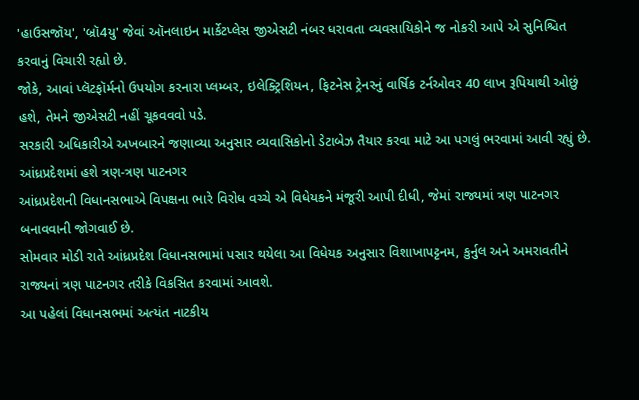'હાઉસજૉય', 'બ્રૉ4યુ' જેવાં ઑનલાઇન માર્કેટપ્લેસ જીએસટી નંબર ધરાવતા વ્યવસાયિકોને જ નોકરી આપે એ સુનિશ્ચિત કરવાનું વિચારી રહ્યો છે.
જોકે, આવાં પ્લૅટફૉર્મનો ઉપયોગ કરનારા પ્લમ્બર, ઇલેક્ટ્રિશિયન, ફિટનેસ ટ્રેનરનું વાર્ષિક ટર્નઓવર 40 લાખ રૂપિયાથી ઓછું હશે, તેમને જીએસટી નહીં ચૂકવવવો પડે.
સરકારી અધિકારીએ અખબારને જણાવ્યા અનુસાર વ્યવાસિકોનો ડેટાબેઝ તૈયાર કરવા માટે આ પગલું ભરવામાં આવી રહ્યું છે.
આંધ્રપ્રદેશમાં હશે ત્રણ-ત્રણ પાટનગર
આંધ્રપ્રદેશની વિધાનસભાએ વિપક્ષના ભારે વિરોધ વચ્ચે એ વિધેયકને મંજૂરી આપી દીધી, જેમાં રાજ્યમાં ત્રણ પાટનગર બનાવવાની જોગવાઈ છે.
સોમવાર મોડી રાતે આંધ્રપ્રદેશ વિધાનસભામાં પસાર થયેલા આ વિધેયક અનુસાર વિશાખાપટ્ટનમ, કુર્નુલ અને અમરાવતીને રાજ્યનાં ત્રણ પાટનગર તરીકે વિકસિત કરવામાં આવશે.
આ પહેલાં વિધાનસભમાં અત્યંત નાટકીય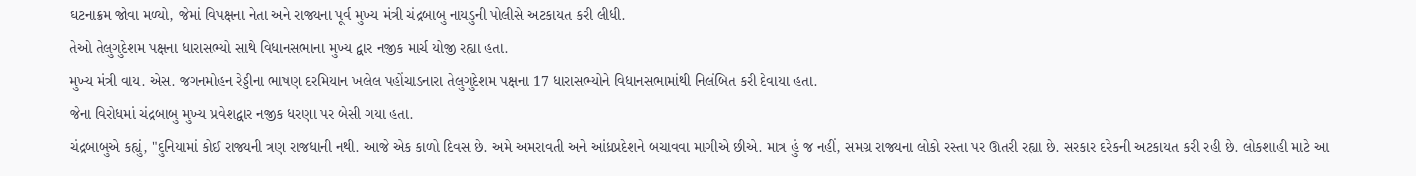ઘટનાક્રમ જોવા મળ્યો, જેમાં વિપક્ષના નેતા અને રાજ્યના પૂર્વ મુખ્ય મંત્રી ચંદ્રબાબુ નાયડુની પોલીસે અટકાયત કરી લીધી.
તેઓ તેલુગુદેશમ પક્ષના ધારાસભ્યો સાથે વિધાનસભાના મુખ્ય દ્વાર નજીક માર્ચ યોજી રહ્યા હતા.
મુખ્ય મંત્રી વાય. એસ. જગનમોહન રેડ્ડીના ભાષણ દરમિયાન ખલેલ પહોંચાડનારા તેલુગુદેશમ પક્ષના 17 ધારાસભ્યોને વિધાનસભામાંથી નિલંબિત કરી દેવાયા હતા.
જેના વિરોધમાં ચંદ્રબાબુ મુખ્ય પ્રવેશદ્વાર નજીક ધરણા પર બેસી ગયા હતા.
ચંદ્રબાબુએ કહ્યું, "દુનિયામાં કોઈ રાજ્યની ત્રણ રાજધાની નથી. આજે એક કાળો દિવસ છે. અમે અમરાવતી અને આંધ્રપ્રદેશને બચાવવા માગીએ છીએ. માત્ર હું જ નહીં, સમગ્ર રાજ્યના લોકો રસ્તા પર ઊતરી રહ્યા છે. સરકાર દરેકની અટકાયત કરી રહી છે. લોકશાહી માટે આ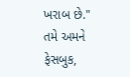ખરાબ છે."
તમે અમને ફેસબુક,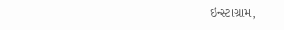ઇન્સ્ટાગ્રામ,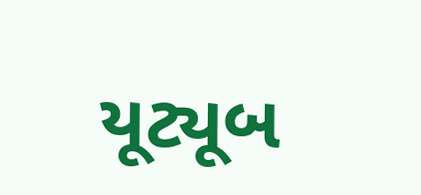યૂટ્યૂબ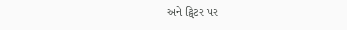અને ટ્વિટર પર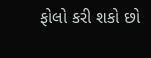ફોલો કરી શકો છો